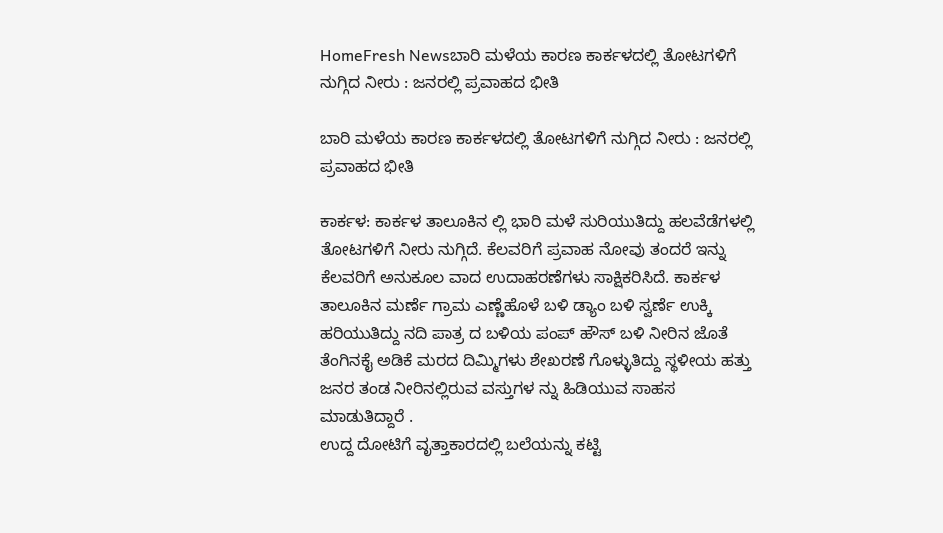HomeFresh Newsಬಾರಿ ಮಳೆಯ ಕಾರಣ ಕಾರ್ಕಳದಲ್ಲಿ ತೋಟಗಳಿಗೆ ನುಗ್ಗಿದ ನೀರು : ಜನರಲ್ಲಿ ಪ್ರವಾಹದ ಭೀತಿ

ಬಾರಿ ಮಳೆಯ ಕಾರಣ ಕಾರ್ಕಳದಲ್ಲಿ ತೋಟಗಳಿಗೆ ನುಗ್ಗಿದ ನೀರು : ಜನರಲ್ಲಿ ಪ್ರವಾಹದ ಭೀತಿ

ಕಾರ್ಕಳ: ಕಾರ್ಕಳ ತಾಲೂಕಿನ ಲ್ಲಿ ಭಾರಿ ಮಳೆ ಸುರಿಯುತಿದ್ದು ಹಲವೆಡೆಗಳಲ್ಲಿ ತೋಟಗಳಿಗೆ ನೀರು ನುಗ್ಗಿದೆ. ಕೆಲವರಿಗೆ ಪ್ರವಾಹ ನೋವು ತಂದರೆ ಇನ್ನು ಕೆಲವರಿಗೆ ಅನುಕೂಲ ವಾದ ಉದಾಹರಣೆಗಳು ಸಾಕ್ಷಿಕರಿಸಿದೆ. ಕಾರ್ಕಳ ತಾಲೂಕಿನ ಮರ್ಣೆ ಗ್ರಾಮ ಎಣ್ಣೆಹೊಳೆ ಬಳಿ ಡ್ಯಾಂ ಬಳಿ ಸ್ವರ್ಣೆ ಉಕ್ಕಿ ಹರಿಯುತಿದ್ದು ನದಿ ಪಾತ್ರ ದ ಬಳಿಯ ಪಂಪ್ ಹೌಸ್ ಬಳಿ ನೀರಿನ ಜೊತೆ ತೆಂಗಿನಕೈ ಅಡಿಕೆ ಮರದ ದಿಮ್ಮಿಗಳು ಶೇಖರಣೆ ಗೊಳ್ಳುತಿದ್ದು ಸ್ಥಳೀಯ ಹತ್ತು ಜನರ ತಂಡ ನೀರಿನಲ್ಲಿರುವ ವಸ್ತುಗಳ ನ್ನು ಹಿಡಿಯುವ ಸಾಹಸ ಮಾಡುತಿದ್ದಾರೆ .
ಉದ್ದ ದೋಟಿಗೆ ವೃತ್ತಾಕಾರದಲ್ಲಿ ಬಲೆಯನ್ನು ಕಟ್ಟಿ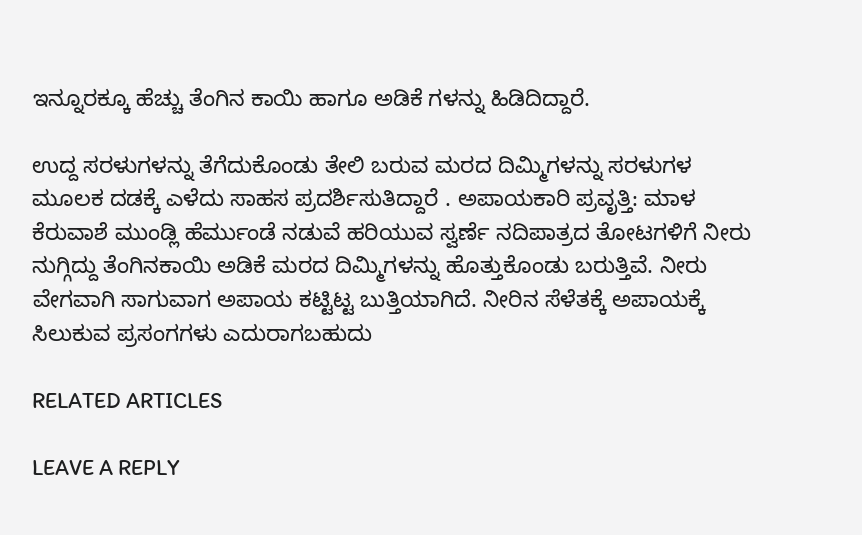ಇನ್ನೂರಕ್ಕೂ ಹೆಚ್ಚು ತೆಂಗಿನ ಕಾಯಿ ಹಾಗೂ ಅಡಿಕೆ ಗಳನ್ನು ಹಿಡಿದಿದ್ದಾರೆ.

ಉದ್ದ ಸರಳುಗಳನ್ನು ತೆಗೆದುಕೊಂಡು ತೇಲಿ ಬರುವ ಮರದ ದಿಮ್ಮಿಗಳನ್ನು ಸರಳುಗಳ ಮೂಲಕ ದಡಕ್ಕೆ ಎಳೆದು ಸಾಹಸ ಪ್ರದರ್ಶಿಸುತಿದ್ದಾರೆ . ಅಪಾಯಕಾರಿ ಪ್ರವೃತ್ತಿ: ಮಾಳ ಕೆರುವಾಶೆ ಮುಂಡ್ಲಿ ಹೆರ್ಮುಂಡೆ ನಡುವೆ ಹರಿಯುವ ಸ್ವರ್ಣೆ ನದಿಪಾತ್ರದ ತೋಟಗಳಿಗೆ ನೀರು ನುಗ್ಗಿದ್ದು ತೆಂಗಿನಕಾಯಿ ಅಡಿಕೆ ಮರದ ದಿಮ್ಮಿಗಳನ್ನು ಹೊತ್ತುಕೊಂಡು ಬರುತ್ತಿವೆ. ನೀರು ವೇಗವಾಗಿ ಸಾಗುವಾಗ ಅಪಾಯ ಕಟ್ಟಿಟ್ಟ ಬುತ್ತಿಯಾಗಿದೆ. ನೀರಿನ ಸೆಳೆತಕ್ಕೆ ಅಪಾಯಕ್ಕೆ ಸಿಲುಕುವ ಪ್ರಸಂಗಗಳು ಎದುರಾಗಬಹುದು

RELATED ARTICLES

LEAVE A REPLY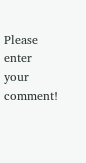Please enter your comment!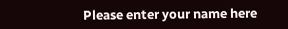Please enter your name here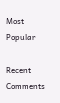Most Popular

Recent Comments